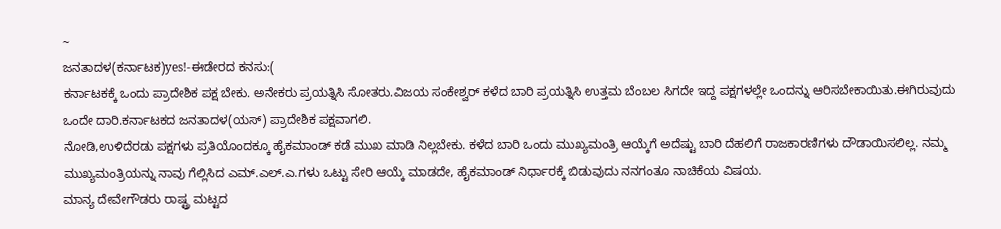~
ಜನತಾದಳ(ಕರ್ನಾಟಕ)yes!-ಈಡೇರದ ಕನಸು:(
ಕರ್ನಾಟಕಕ್ಕೆ ಒಂದು ಪ್ರಾದೇಶಿಕ ಪಕ್ಷ ಬೇಕು. ಅನೇಕರು ಪ್ರಯತ್ನಿಸಿ ಸೋತರು.ವಿಜಯ ಸಂಕೇಶ್ವರ್ ಕಳೆದ ಬಾರಿ ಪ್ರಯತ್ನಿಸಿ ಉತ್ತಮ ಬೆಂಬಲ ಸಿಗದೇ ಇದ್ದ ಪಕ್ಷಗಳಲ್ಲೇ ಒಂದನ್ನು ಆರಿಸಬೇಕಾಯಿತು.ಈಗಿರುವುದು ಒಂದೇ ದಾರಿ.ಕರ್ನಾಟಕದ ಜನತಾದಳ(ಯಸ್) ಪ್ರಾದೇಶಿಕ ಪಕ್ಷವಾಗಲಿ.
ನೋಡಿ,ಉಳಿದೆರಡು ಪಕ್ಷಗಳು ಪ್ರತಿಯೊಂದಕ್ಕೂ ಹೈಕಮಾಂಡ್ ಕಡೆ ಮುಖ ಮಾಡಿ ನಿಲ್ಲಬೇಕು. ಕಳೆದ ಬಾರಿ ಒಂದು ಮುಖ್ಯಮಂತ್ರಿ ಆಯ್ಕೆಗೆ ಅದೆಷ್ಟು ಬಾರಿ ದೆಹಲಿಗೆ ರಾಜಕಾರಣಿಗಳು ದೌಡಾಯಿಸಲಿಲ್ಲ. ನಮ್ಮ ಮುಖ್ಯಮಂತ್ರಿಯನ್ನು ನಾವು ಗೆಲ್ಲಿಸಿದ ಎಮ್.ಎಲ್.ಎ.ಗಳು ಒಟ್ಟು ಸೇರಿ ಆಯ್ಕೆ ಮಾಡದೇ, ಹೈಕಮಾಂಡ್ ನಿರ್ಧಾರಕ್ಕೆ ಬಿಡುವುದು ನನಗಂತೂ ನಾಚಿಕೆಯ ವಿಷಯ.
ಮಾನ್ಯ ದೇವೇಗೌಡರು ರಾಷ್ಟ್ರ ಮಟ್ಟದ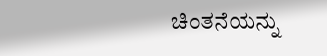ಚಿಂತನೆಯನ್ನು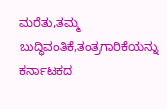ಮರೆತು,ತಮ್ಮ ಬುದ್ಧಿವಂತಿಕೆ,ತಂತ್ರಗಾರಿಕೆಯನ್ನು ಕರ್ನಾಟಕದ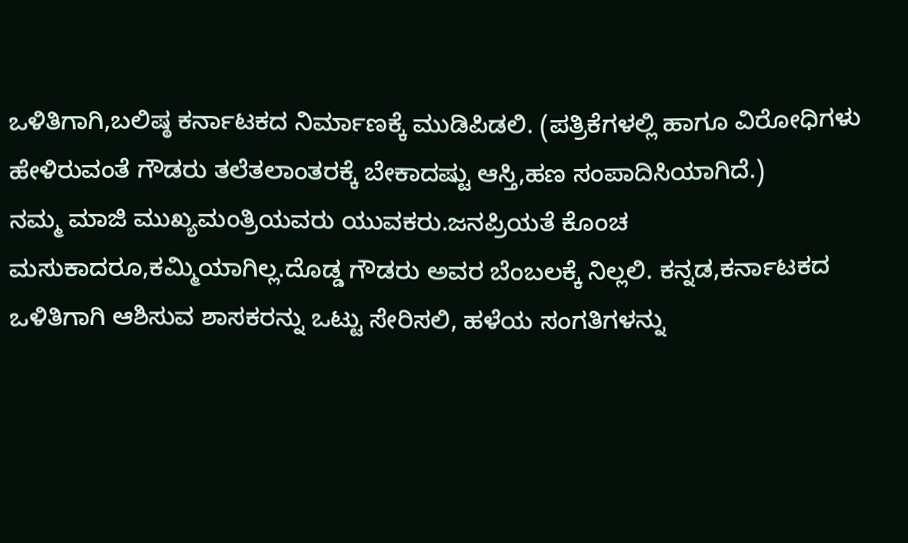ಒಳಿತಿಗಾಗಿ,ಬಲಿಷ್ಠ ಕರ್ನಾಟಕದ ನಿರ್ಮಾಣಕ್ಕೆ ಮುಡಿಪಿಡಲಿ. (ಪತ್ರಿಕೆಗಳಲ್ಲಿ ಹಾಗೂ ವಿರೋಧಿಗಳು ಹೇಳಿರುವಂತೆ ಗೌಡರು ತಲೆತಲಾಂತರಕ್ಕೆ ಬೇಕಾದಷ್ಟು ಆಸ್ತಿ,ಹಣ ಸಂಪಾದಿಸಿಯಾಗಿದೆ.)
ನಮ್ಮ ಮಾಜಿ ಮುಖ್ಯಮಂತ್ರಿಯವರು ಯುವಕರು.ಜನಪ್ರಿಯತೆ ಕೊಂಚ ಮಸುಕಾದರೂ,ಕಮ್ಮಿಯಾಗಿಲ್ಲ.ದೊಡ್ಡ ಗೌಡರು ಅವರ ಬೆಂಬಲಕ್ಕೆ ನಿಲ್ಲಲಿ. ಕನ್ನಡ,ಕರ್ನಾಟಕದ ಒಳಿತಿಗಾಗಿ ಆಶಿಸುವ ಶಾಸಕರನ್ನು ಒಟ್ಟು ಸೇರಿಸಲಿ, ಹಳೆಯ ಸಂಗತಿಗಳನ್ನು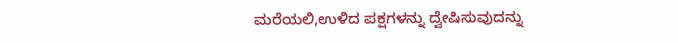ಮರೆಯಲಿ,ಉಳಿದ ಪಕ್ಷಗಳನ್ನು ದ್ವೇಷಿಸುವುದನ್ನು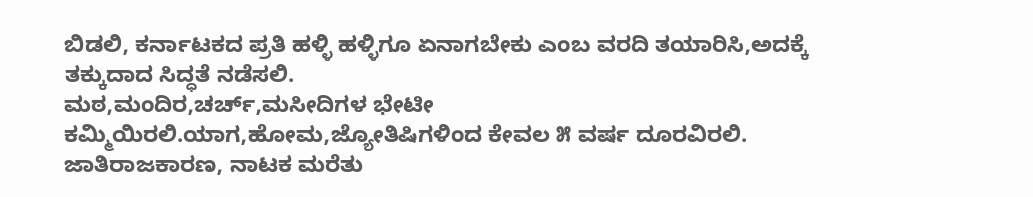ಬಿಡಲಿ, ಕರ್ನಾಟಕದ ಪ್ರತಿ ಹಳ್ಳಿ ಹಳ್ಳಿಗೂ ಏನಾಗಬೇಕು ಎಂಬ ವರದಿ ತಯಾರಿಸಿ,ಅದಕ್ಕೆ ತಕ್ಕುದಾದ ಸಿದ್ಧತೆ ನಡೆಸಲಿ.
ಮಠ,ಮಂದಿರ,ಚರ್ಚ್,ಮಸೀದಿಗಳ ಭೇಟೀ ಕಮ್ಮಿಯಿರಲಿ.ಯಾಗ,ಹೋಮ,ಜ್ಯೋತಿಷಿಗಳಿಂದ ಕೇವಲ ೫ ವರ್ಷ ದೂರವಿರಲಿ. ಜಾತಿರಾಜಕಾರಣ, ನಾಟಕ ಮರೆತು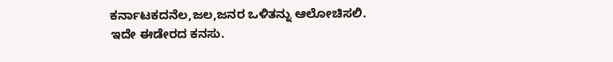ಕರ್ನಾಟಕದನೆಲ,ಜಲ,ಜನರ ಒಳಿತನ್ನು ಆಲೋಚಿಸಲಿ.
ಇದೇ ಈಡೇರದ ಕನಸು.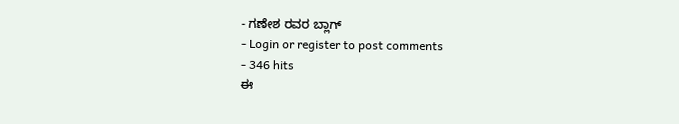- ಗಣೇಶ ರವರ ಬ್ಲಾಗ್
- Login or register to post comments
- 346 hits
ಈ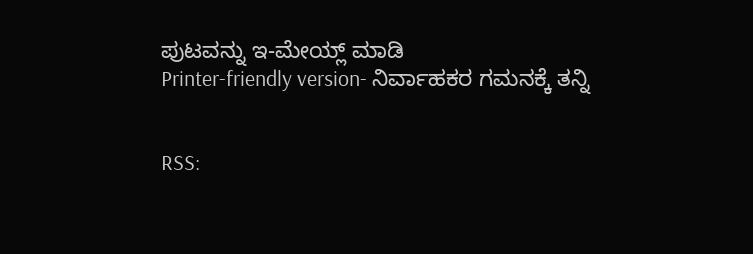ಪುಟವನ್ನು ಇ-ಮೇಯ್ಲ್ ಮಾಡಿ
Printer-friendly version- ನಿರ್ವಾಹಕರ ಗಮನಕ್ಕೆ ತನ್ನಿ


RSS: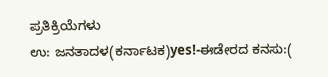ಪ್ರತಿಕ್ರಿಯೆಗಳು
ಉ: ಜನತಾದಳ(ಕರ್ನಾಟಕ)yes!-ಈಡೇರದ ಕನಸು:(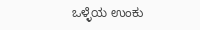ಒಳ್ಳೆಯ ಉಂಕು